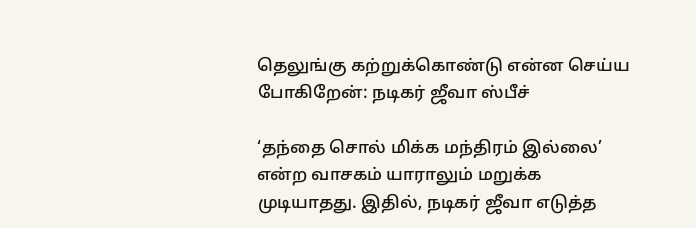தெலுங்கு கற்றுக்கொண்டு என்ன செய்ய போகிறேன்: நடிகர் ஜீவா ஸ்பீச்

‘தந்தை சொல் மிக்க மந்திரம் இல்லை’ என்ற வாசகம் யாராலும் மறுக்க முடியாதது. இதில், நடிகர் ஜீவா எடுத்த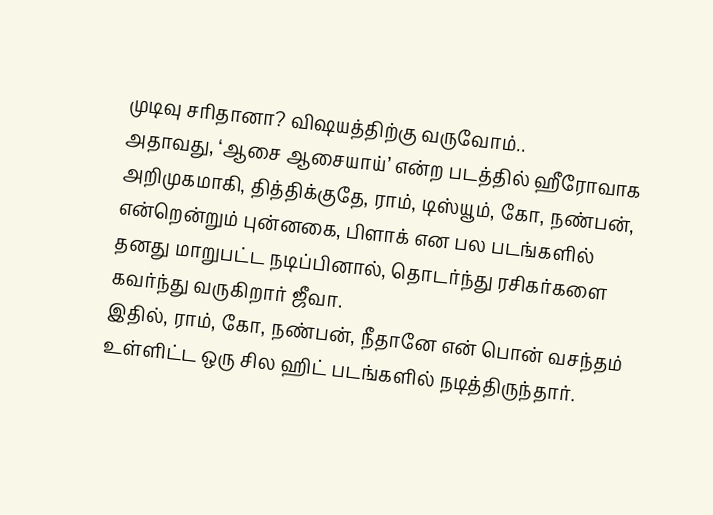முடிவு சரிதானா? விஷயத்திற்கு வருவோம்..
அதாவது, ‘ஆசை ஆசையாய்’ என்ற படத்தில் ஹீரோவாக அறிமுகமாகி, தித்திக்குதே, ராம், டிஸ்யூம், கோ, நண்பன், என்றென்றும் புன்னகை, பிளாக் என பல படங்களில் தனது மாறுபட்ட நடிப்பினால், தொடர்ந்து ரசிகர்களை கவர்ந்து வருகிறார் ஜீவா.
இதில், ராம், கோ, நண்பன், நீதானே என் பொன் வசந்தம் உள்ளிட்ட ஒரு சில ஹிட் படங்களில் நடித்திருந்தார்.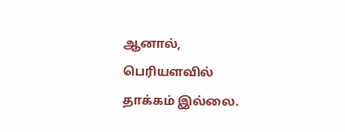ஆனால், பெரியளவில் தாக்கம் இல்லை.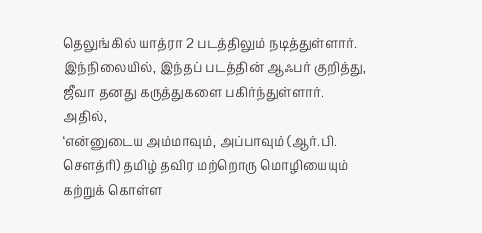தெலுங்கில் யாத்ரா 2 படத்திலும் நடித்துள்ளார். இந்நிலையில், இந்தப் படத்தின் ஆஃபர் குறித்து, ஜீவா தனது கருத்துகளை பகிர்ந்துள்ளார். அதில்,
‘என்னுடைய அம்மாவும், அப்பாவும் (ஆர்.பி. சௌத்ரி) தமிழ் தவிர மற்றொரு மொழியையும் கற்றுக் கொள்ள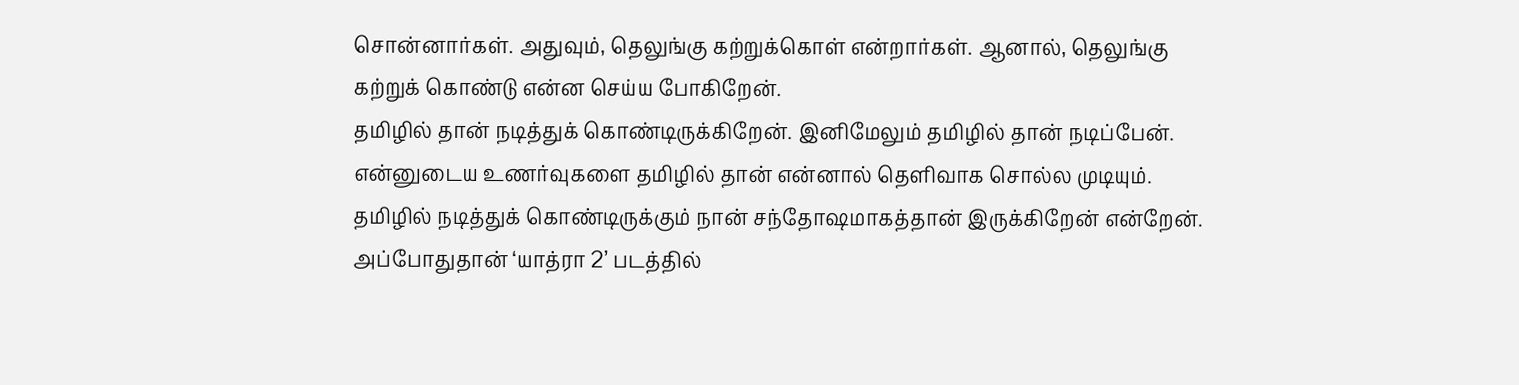சொன்னார்கள். அதுவும், தெலுங்கு கற்றுக்கொள் என்றார்கள். ஆனால், தெலுங்கு கற்றுக் கொண்டு என்ன செய்ய போகிறேன்.
தமிழில் தான் நடித்துக் கொண்டிருக்கிறேன். இனிமேலும் தமிழில் தான் நடிப்பேன். என்னுடைய உணர்வுகளை தமிழில் தான் என்னால் தெளிவாக சொல்ல முடியும். தமிழில் நடித்துக் கொண்டிருக்கும் நான் சந்தோஷமாகத்தான் இருக்கிறேன் என்றேன்.
அப்போதுதான் ‘யாத்ரா 2’ படத்தில்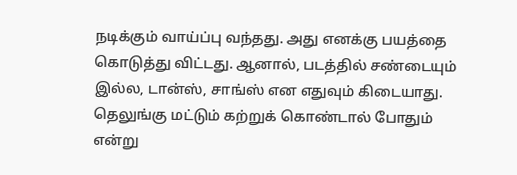நடிக்கும் வாய்ப்பு வந்தது. அது எனக்கு பயத்தை கொடுத்து விட்டது. ஆனால், படத்தில் சண்டையும் இல்ல, டான்ஸ், சாங்ஸ் என எதுவும் கிடையாது. தெலுங்கு மட்டும் கற்றுக் கொண்டால் போதும் என்று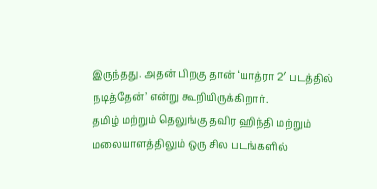இருந்தது. அதன் பிறகு தான் ‘யாத்ரா 2′ படத்தில் நடித்தேன்’ என்று கூறியிருக்கிறார்.
தமிழ் மற்றும் தெலுங்கு தவிர ஹிந்தி மற்றும் மலையாளத்திலும் ஒரு சில படங்களில்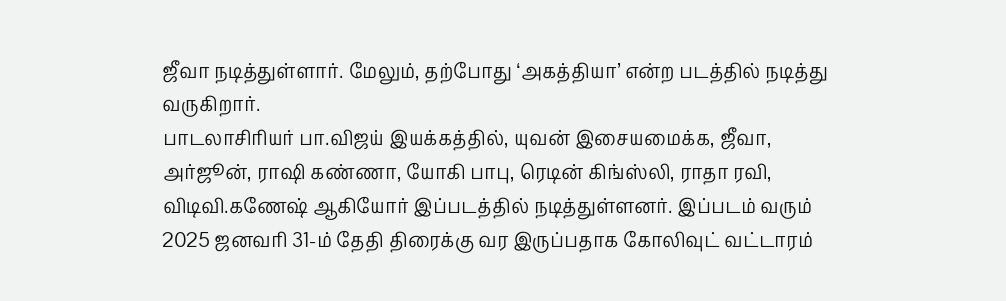ஜீவா நடித்துள்ளார். மேலும், தற்போது ‘அகத்தியா’ என்ற படத்தில் நடித்து வருகிறார்.
பாடலாசிரியர் பா.விஜய் இயக்கத்தில், யுவன் இசையமைக்க, ஜீவா, அர்ஜூன், ராஷி கண்ணா, யோகி பாபு, ரெடின் கிங்ஸ்லி, ராதா ரவி, விடிவி.கணேஷ் ஆகியோர் இப்படத்தில் நடித்துள்ளனர். இப்படம் வரும் 2025 ஜனவரி 31-ம் தேதி திரைக்கு வர இருப்பதாக கோலிவுட் வட்டாரம்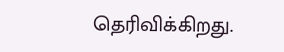தெரிவிக்கிறது.